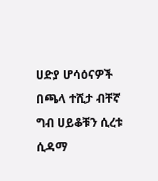ሀድያ ሆሳዕናዎች በጫላ ተሺታ ብቸኛ ግብ ሀይቆቹን ሲረቱ ሲዳማ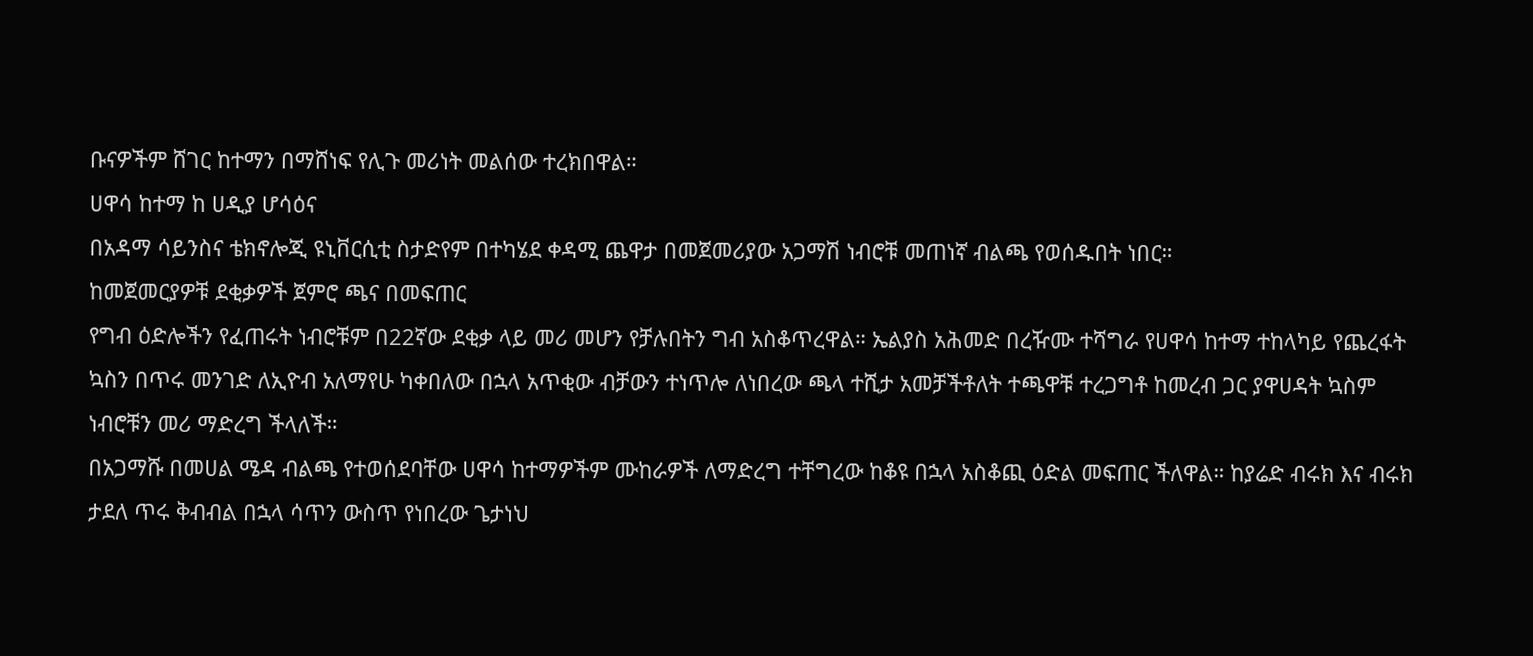ቡናዎችም ሸገር ከተማን በማሸነፍ የሊጉ መሪነት መልሰው ተረክበዋል።
ሀዋሳ ከተማ ከ ሀዲያ ሆሳዕና
በአዳማ ሳይንስና ቴክኖሎጂ ዩኒቨርሲቲ ስታድየም በተካሄደ ቀዳሚ ጨዋታ በመጀመሪያው አጋማሽ ነብሮቹ መጠነኛ ብልጫ የወሰዱበት ነበር።
ከመጀመርያዎቹ ደቂቃዎች ጀምሮ ጫና በመፍጠር
የግብ ዕድሎችን የፈጠሩት ነብሮቹም በ22ኛው ደቂቃ ላይ መሪ መሆን የቻሉበትን ግብ አስቆጥረዋል። ኤልያስ አሕመድ በረዥሙ ተሻግራ የሀዋሳ ከተማ ተከላካይ የጨረፋት ኳስን በጥሩ መንገድ ለኢዮብ አለማየሁ ካቀበለው በኋላ አጥቂው ብቻውን ተነጥሎ ለነበረው ጫላ ተሺታ አመቻችቶለት ተጫዋቹ ተረጋግቶ ከመረብ ጋር ያዋሀዳት ኳስም ነብሮቹን መሪ ማድረግ ችላለች።
በአጋማሹ በመሀል ሜዳ ብልጫ የተወሰደባቸው ሀዋሳ ከተማዎችም ሙከራዎች ለማድረግ ተቸግረው ከቆዩ በኋላ አስቆጪ ዕድል መፍጠር ችለዋል። ከያሬድ ብሩክ እና ብሩክ ታደለ ጥሩ ቅብብል በኋላ ሳጥን ውስጥ የነበረው ጌታነህ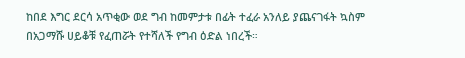ከበደ እግር ደርሳ አጥቂው ወደ ግብ ከመምታቱ በፊት ተፈራ አንለይ ያጨናገፋት ኳስም በአጋማሹ ሀይቆቹ የፈጠሯት የተሻለች የግብ ዕድል ነበረች።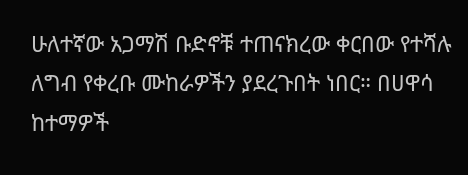ሁለተኛው አጋማሽ ቡድኖቹ ተጠናክረው ቀርበው የተሻሉ ለግብ የቀረቡ ሙከራዎችን ያደረጉበት ነበር። በሀዋሳ ከተማዎች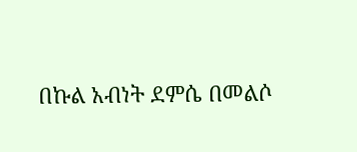በኩል አብነት ደምሴ በመልሶ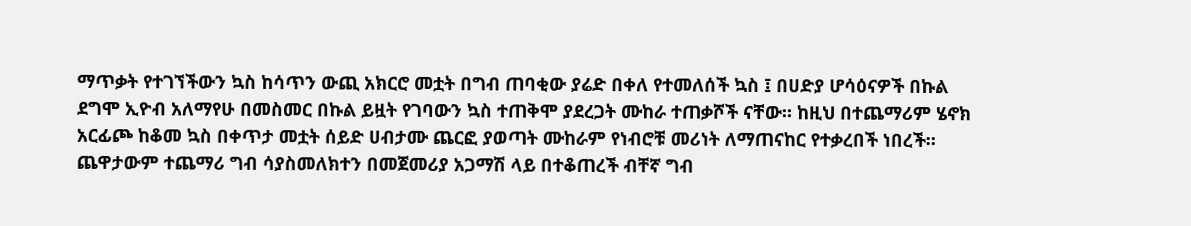ማጥቃት የተገኘችውን ኳስ ከሳጥን ውጪ አክርሮ መቷት በግብ ጠባቂው ያሬድ በቀለ የተመለሰች ኳስ ፤ በሀድያ ሆሳዕናዎች በኩል ደግሞ ኢዮብ አለማየሁ በመስመር በኩል ይዟት የገባውን ኳስ ተጠቅሞ ያደረጋት ሙከራ ተጠቃሾች ናቸው። ከዚህ በተጨማሪም ሄኖክ አርፊጮ ከቆመ ኳስ በቀጥታ መቷት ሰይድ ሀብታሙ ጨርፎ ያወጣት ሙከራም የነብሮቹ መሪነት ለማጠናከር የተቃረበች ነበረች። ጨዋታውም ተጨማሪ ግብ ሳያስመለክተን በመጀመሪያ አጋማሽ ላይ በተቆጠረች ብቸኛ ግብ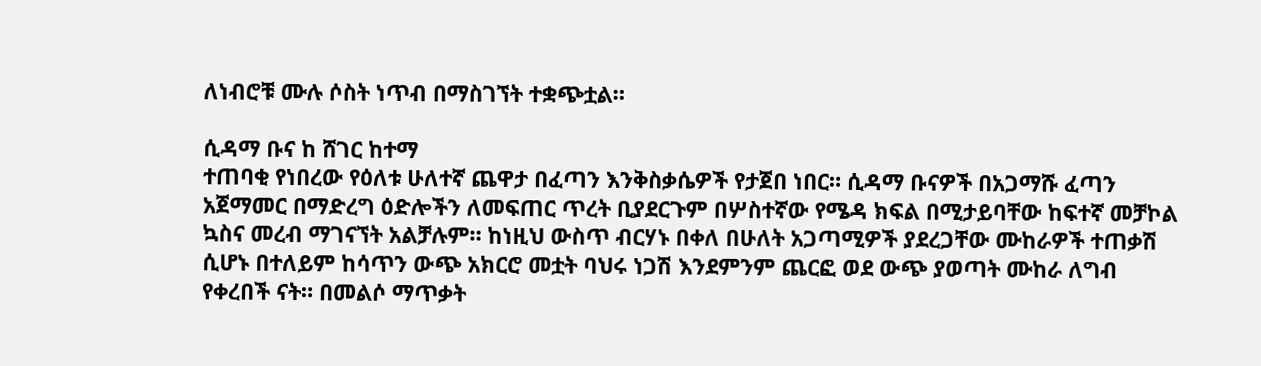ለነብሮቹ ሙሉ ሶስት ነጥብ በማስገኘት ተቋጭቷል።

ሲዳማ ቡና ከ ሸገር ከተማ
ተጠባቂ የነበረው የዕለቱ ሁለተኛ ጨዋታ በፈጣን እንቅስቃሴዎች የታጀበ ነበር። ሲዳማ ቡናዎች በአጋማሹ ፈጣን አጀማመር በማድረግ ዕድሎችን ለመፍጠር ጥረት ቢያደርጉም በሦስተኛው የሜዳ ክፍል በሚታይባቸው ከፍተኛ መቻኮል ኳስና መረብ ማገናኘት አልቻሉም። ከነዚህ ውስጥ ብርሃኑ በቀለ በሁለት አጋጣሚዎች ያደረጋቸው ሙከራዎች ተጠቃሽ ሲሆኑ በተለይም ከሳጥን ውጭ አክርሮ መቷት ባህሩ ነጋሽ እንደምንም ጨርፎ ወደ ውጭ ያወጣት ሙከራ ለግብ የቀረበች ናት። በመልሶ ማጥቃት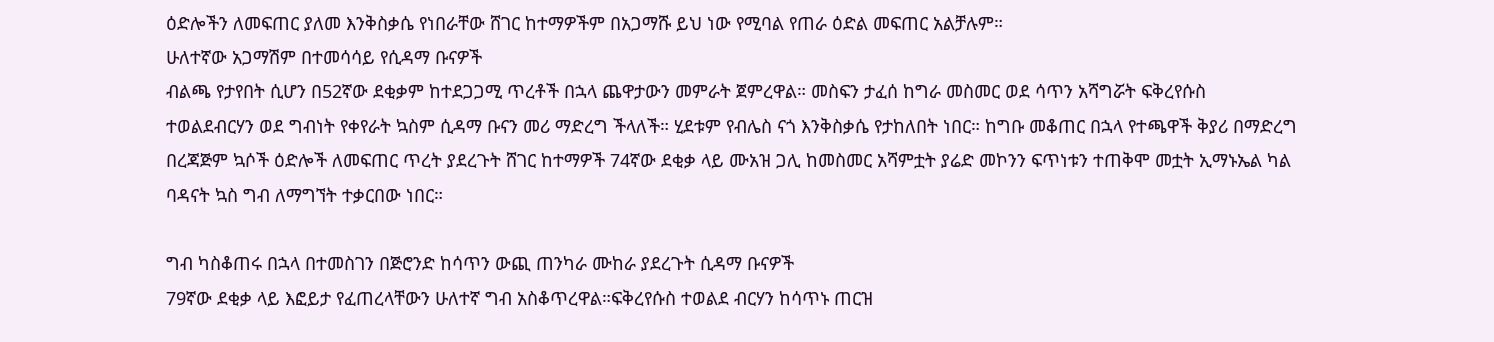ዕድሎችን ለመፍጠር ያለመ እንቅስቃሴ የነበራቸው ሸገር ከተማዎችም በአጋማሹ ይህ ነው የሚባል የጠራ ዕድል መፍጠር አልቻሉም።
ሁለተኛው አጋማሽም በተመሳሳይ የሲዳማ ቡናዎች
ብልጫ የታየበት ሲሆን በ52ኛው ደቂቃም ከተደጋጋሚ ጥረቶች በኋላ ጨዋታውን መምራት ጀምረዋል። መስፍን ታፈሰ ከግራ መስመር ወደ ሳጥን አሻግሯት ፍቅረየሱስ ተወልደብርሃን ወደ ግብነት የቀየራት ኳስም ሲዳማ ቡናን መሪ ማድረግ ችላለች። ሂደቱም የብሌስ ናጎ እንቅስቃሴ የታከለበት ነበር። ከግቡ መቆጠር በኋላ የተጫዋች ቅያሪ በማድረግ በረጃጅም ኳሶች ዕድሎች ለመፍጠር ጥረት ያደረጉት ሸገር ከተማዎች 74ኛው ደቂቃ ላይ ሙአዝ ጋሊ ከመስመር አሻምቷት ያሬድ መኮንን ፍጥነቱን ተጠቅሞ መቷት ኢማኑኤል ካል ባዳናት ኳስ ግብ ለማግኘት ተቃርበው ነበር።

ግብ ካስቆጠሩ በኋላ በተመስገን በጅሮንድ ከሳጥን ውጪ ጠንካራ ሙከራ ያደረጉት ሲዳማ ቡናዎች
79ኛው ደቂቃ ላይ እፎይታ የፈጠረላቸውን ሁለተኛ ግብ አስቆጥረዋል።ፍቅረየሱስ ተወልደ ብርሃን ከሳጥኑ ጠርዝ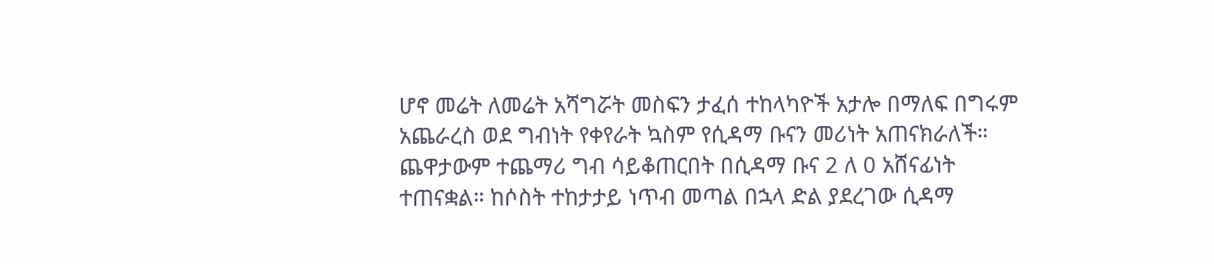ሆኖ መሬት ለመሬት አሻግሯት መስፍን ታፈሰ ተከላካዮች አታሎ በማለፍ በግሩም አጨራረስ ወደ ግብነት የቀየራት ኳስም የሲዳማ ቡናን መሪነት አጠናክራለች። ጨዋታውም ተጨማሪ ግብ ሳይቆጠርበት በሲዳማ ቡና 2 ለ 0 አሸናፊነት ተጠናቋል። ከሶስት ተከታታይ ነጥብ መጣል በኋላ ድል ያደረገው ሲዳማ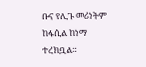ቡና የሊጉ መሪነትም ከፋሲል ከነማ ተረክቧል።